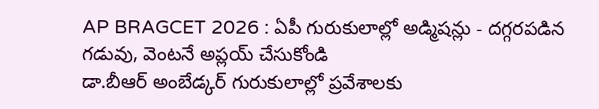AP BRAGCET 2026 : ఏపీ గురుకులాల్లో అడ్మిషన్లు - దగ్గరపడిన గడువు, వెంటనే అప్లయ్ చేసుకోండి
డా.బీఆర్ అంబేడ్కర్ గురుకులాల్లో ప్రవేశాలకు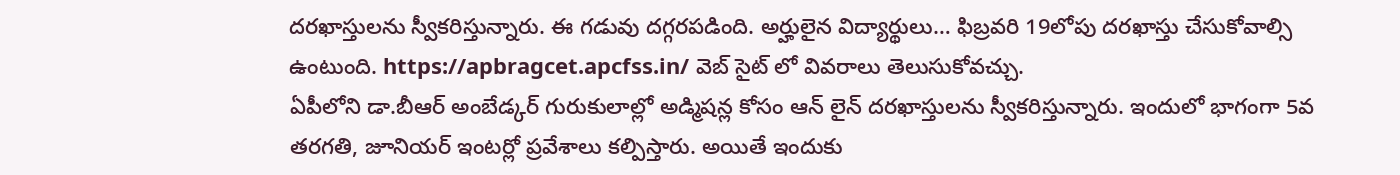దరఖాస్తులను స్వీకరిస్తున్నారు. ఈ గడువు దగ్గరపడింది. అర్హులైన విద్యార్థులు… ఫిబ్రవరి 19లోపు దరఖాస్తు చేసుకోవాల్సి ఉంటుంది. https://apbragcet.apcfss.in/ వెబ్ సైట్ లో వివరాలు తెలుసుకోవచ్చు.
ఏపీలోని డా.బీఆర్ అంబేడ్కర్ గురుకులాల్లో అడ్మిషన్ల కోసం ఆన్ లైన్ దరఖాస్తులను స్వీకరిస్తున్నారు. ఇందులో భాగంగా 5వ తరగతి, జూనియర్ ఇంటర్లో ప్రవేశాలు కల్పిస్తారు. అయితే ఇందుకు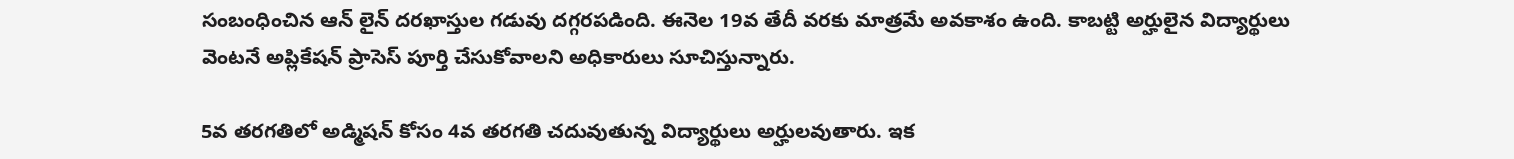సంబంధించిన ఆన్ లైన్ దరఖాస్తుల గడువు దగ్గరపడింది. ఈనెల 19వ తేదీ వరకు మాత్రమే అవకాశం ఉంది. కాబట్టి అర్హులైన విద్యార్థులు వెంటనే అప్లికేషన్ ప్రాసెస్ పూర్తి చేసుకోవాలని అధికారులు సూచిస్తున్నారు.

5వ తరగతిలో అడ్మిషన్ కోసం 4వ తరగతి చదువుతున్న విద్యార్థులు అర్హులవుతారు. ఇక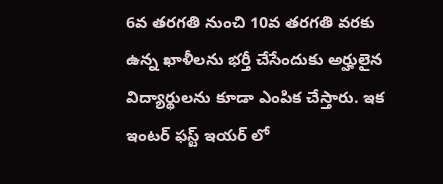6వ తరగతి నుంచి 10వ తరగతి వరకు ఉన్న ఖాళీలను భర్తీ చేసేందుకు అర్హులైన విద్యార్థులను కూడా ఎంపిక చేస్తారు. ఇక ఇంటర్ ఫస్ట్ ఇయర్ లో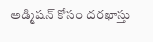అడ్మిషన్ కోసం దరఖాస్తు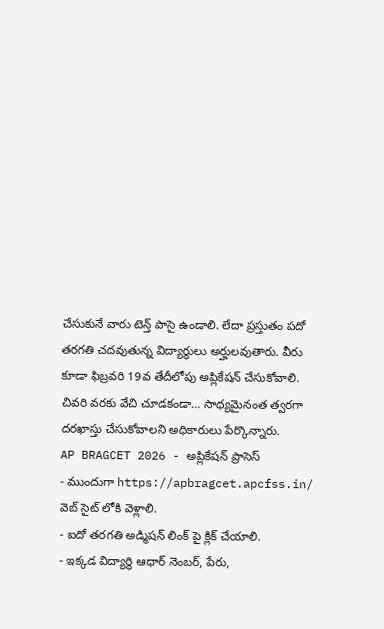చేసుకునే వారు టెన్త్ పాసై ఉండాలి. లేదా ప్రస్తుతం పదో తరగతి చదవుతున్న విద్యార్థులు అర్హులవుతారు. వీరు కూడా ఫిబ్రవరి 19వ తేదీలోపు అప్లికేషన్ చేసుకోవాలి. చివరి వరకు వేచి చూడకండా… సాధ్యమైనంత త్వరగా దరఖాస్తు చేసుకోవాలని అధికారులు పేర్కొన్నారు.
AP BRAGCET 2026 - అప్లికేషన్ ప్రాసెస్
- ముందుగా https://apbragcet.apcfss.in/ వెబ్ సైట్ లోకి వెళ్లాలి.
- ఐదో తరగతి అడ్మిషన్ లింక్ పై క్లిక్ చేయాలి.
- ఇక్కడ విద్యార్థి ఆధార్ నెంబర్, పేరు,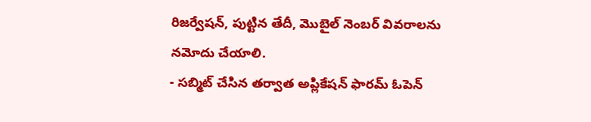రిజర్వేషన్, పుట్టిన తేదీ, మొబైల్ నెంబర్ వివరాలను నమోదు చేయాలి.
- సబ్మిట్ చేసిన తర్వాత అప్లికేషన్ ఫారమ్ ఓపెన్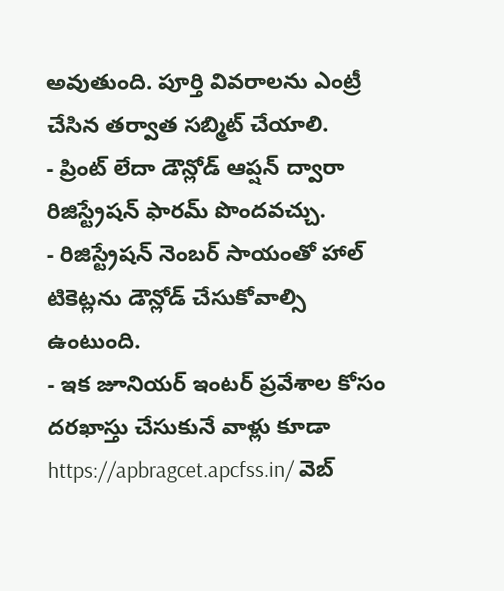అవుతుంది. పూర్తి వివరాలను ఎంట్రీ చేసిన తర్వాత సబ్మిట్ చేయాలి.
- ప్రింట్ లేదా డౌన్లోడ్ ఆప్షన్ ద్వారా రిజిస్ట్రేషన్ ఫారమ్ పొందవచ్చు.
- రిజిస్ట్రేషన్ నెంబర్ సాయంతో హాల్ టికెట్లను డౌన్లోడ్ చేసుకోవాల్సి ఉంటుంది.
- ఇక జూనియర్ ఇంటర్ ప్రవేశాల కోసం దరఖాస్తు చేసుకునే వాళ్లు కూడా https://apbragcet.apcfss.in/ వెబ్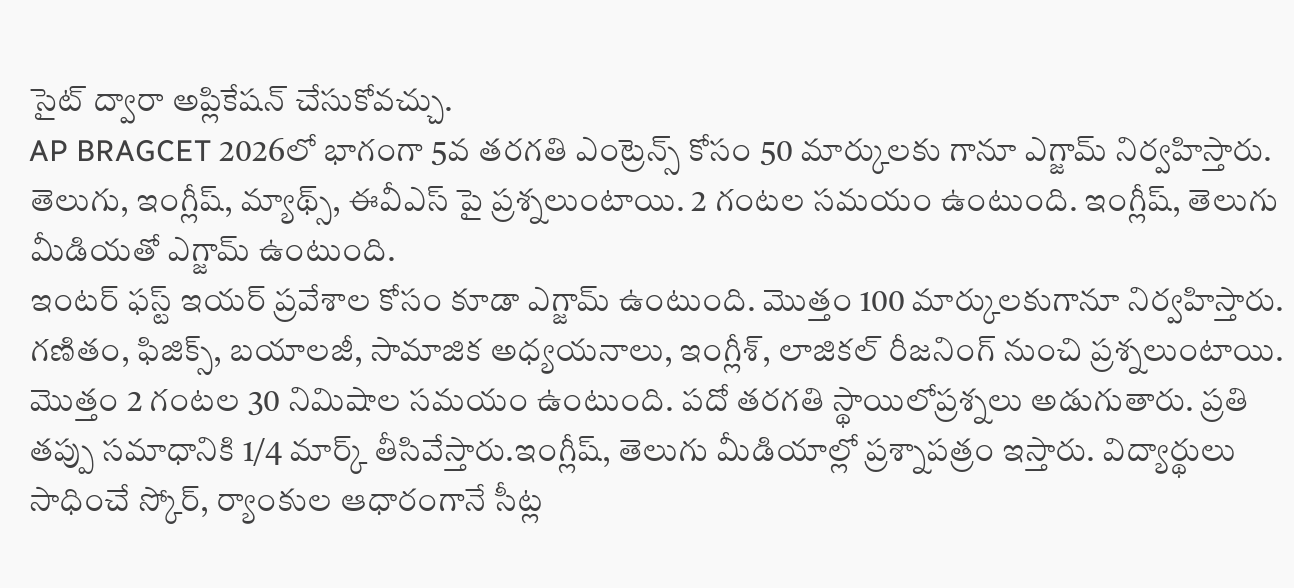సైట్ ద్వారా అప్లికేషన్ చేసుకోవచ్చు.
AP BRAGCET 2026లో భాగంగా 5వ తరగతి ఎంట్రెన్స్ కోసం 50 మార్కులకు గానూ ఎగ్జామ్ నిర్వహిస్తారు. తెలుగు, ఇంగ్లీష్, మ్యాథ్స్, ఈవీఎస్ పై ప్రశ్నలుంటాయి. 2 గంటల సమయం ఉంటుంది. ఇంగ్లీష్, తెలుగు మీడియతో ఎగ్జామ్ ఉంటుంది.
ఇంటర్ ఫస్ట్ ఇయర్ ప్రవేశాల కోసం కూడా ఎగ్జామ్ ఉంటుంది. మొత్తం 100 మార్కులకుగానూ నిర్వహిస్తారు. గణితం, ఫిజిక్స్, బయాలజీ, సామాజిక అధ్యయనాలు, ఇంగ్లీశ్, లాజికల్ రీజనింగ్ నుంచి ప్రశ్నలుంటాయి. మొత్తం 2 గంటల 30 నిమిషాల సమయం ఉంటుంది. పదో తరగతి స్థాయిలోప్రశ్నలు అడుగుతారు. ప్రతి తప్పు సమాధానికి 1/4 మార్క్ తీసివేస్తారు.ఇంగ్లీష్, తెలుగు మీడియాల్లో ప్రశ్నాపత్రం ఇస్తారు. విద్యార్థులు సాధించే స్కోర్, ర్యాంకుల ఆధారంగానే సీట్ల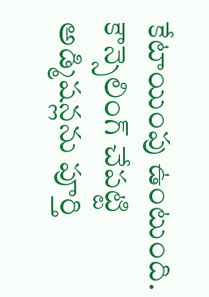కేటాయింపు ఉంటుంది. కౌన్సెలింగ్ చేపట్టి అడ్మిషన్లను పూర్తి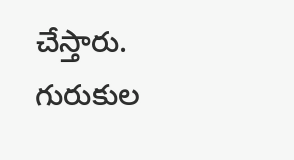చేస్తారు. గురుకుల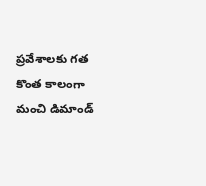ప్రవేశాలకు గత కొంత కాలంగా మంచి డిమాండ్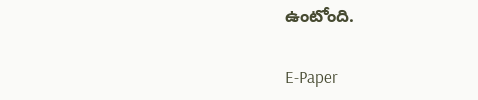ఉంటోంది.

E-Paper